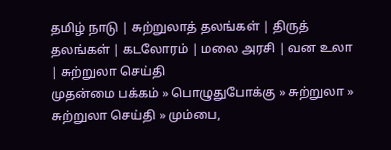தமிழ் நாடு | சுற்றுலாத் தலங்கள் | திருத் தலங்கள் | கடலோரம் | மலை அரசி | வன உலா | சு‌ற்றுலா செ‌‌ய்‌தி
முதன்மை பக்கம் » பொழுதுபோக்கு » சுற்றுலா » சு‌ற்றுலா செ‌‌ய்‌தி » மும்பை,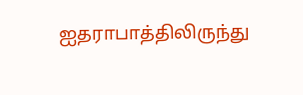ஐதராபாத்திலிருந்து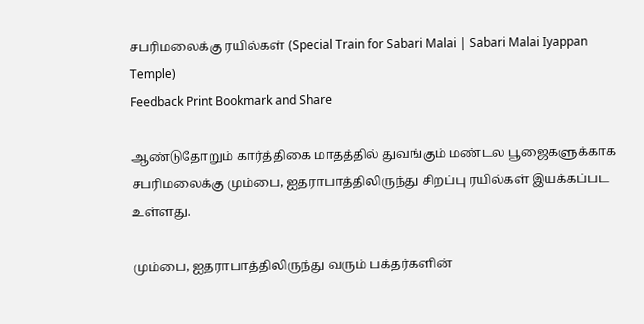சபரிமலைக்கு ரயில்கள் (Special Train for Sabari Malai | Sabari Malai Iyappan Temple)
Feedback Print Bookmark and Share

ஆ‌ண்டுதோறு‌ம் கா‌ர்‌த்‌திகை மாத‌த்‌தி‌ல் துவ‌‌ங்கு‌ம் ம‌ண்டல பூஜைகளு‌க்காக சப‌ரிமலை‌க்கு மு‌ம்பை, ஐதராபா‌த்‌தி‌லிரு‌ந்து ‌சிற‌ப்பு ர‌யி‌ல்க‌ள் இய‌க்க‌ப்பட உ‌ள்ளது.

மும்பை, ஐதராபாத்திலிருந்து வரு‌ம் ப‌க்த‌ர்க‌ளி‌ன்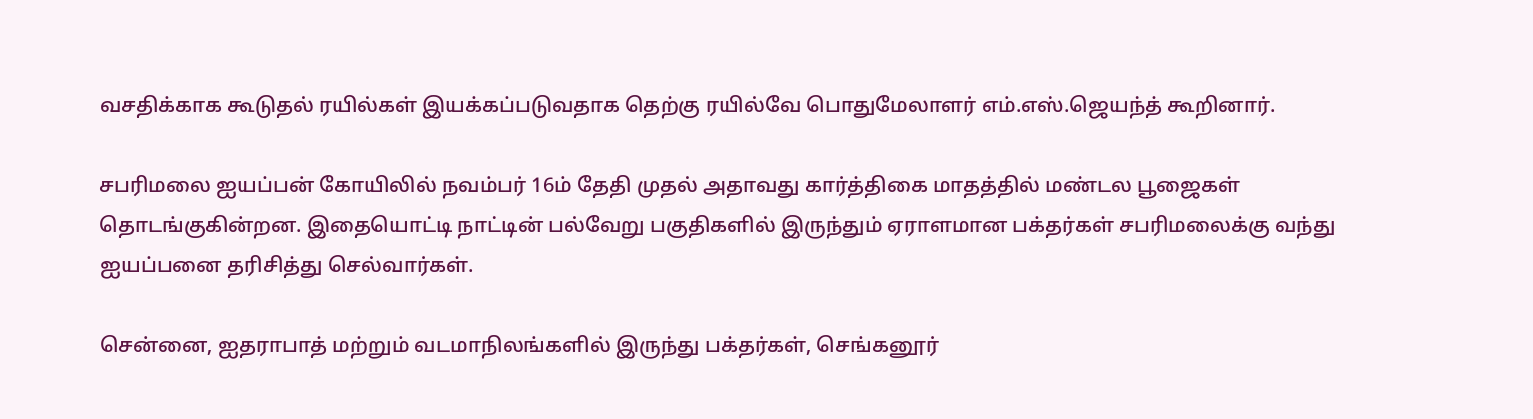வச‌தி‌க்காக கூடுதல் ரயில்கள் இயக்கப்படுவதாக தெற்கு ரயில்வே பொதுமேலாளர் எம்.எஸ்.ஜெயந்த் கூறினார்.

சபரிமலை ஐயப்பன் கோயிலில் நவ‌ம்ப‌ர் 16ம் தேதி முதல் அதாவது கா‌ர்‌த்‌திகை மாத‌த்‌தி‌ல் மண்டல பூஜைகள் தொடங்குகின்றன. இதையொட்டி நாட்டின் பல்வேறு பகுதிகளில் இருந்தும் ஏராளமான பக்தர்கள் சபரிமலைக்கு வந்து ஐயப்பனை தரிசித்து செல்வார்கள்.

சென்னை, ஐதராபாத் மற்றும் வடமாநிலங்களில் இருந்து பக்தர்கள், செங்கனூர்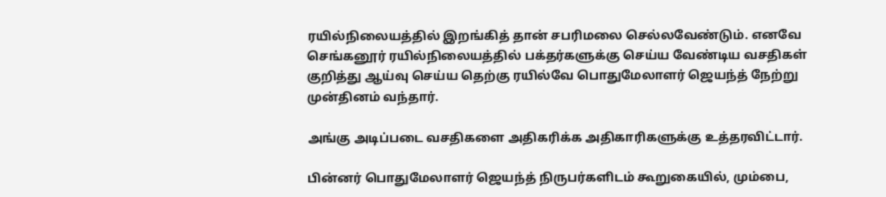ரயில்நிலையத்தில் இறங்கித் தான் சபரிமலை செல்லவேண்டும். எனவே செங்கனூர் ரயில்நிலையத்தில் பக்தர்களுக்கு செய்ய வேண்டிய வசதிகள் குறித்து ஆய்வு செய்ய தெற்கு ரயில்வே பொதுமேலாளர் ஜெயந்த் நேற்று முன்தினம் வந்தார்.

அங்கு அடிப்படை வசதிகளை அதிகரிக்க அதிகாரிகளுக்கு உத்தரவிட்டார்.

பின்னர் பொதுமேலாளர் ஜெயந்த் நிருபர்களிடம் கூறுகையில், மும்பை,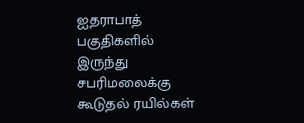ஐதராபாத் பகுதிகளில் இருந்து சபரிமலைக்கு கூடுதல் ரயில்கள்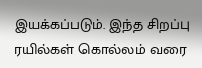இயக்கப்படும். இந்த சிறப்பு ரயில்கள் கொல்லம் வரை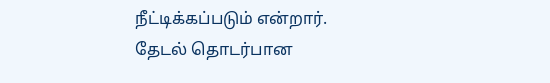நீட்டிக்கப்படும் என்றார்.
தேட‌ல் தொட‌ர்பான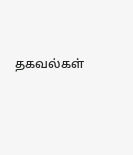தகவ‌ல்க‌ள்